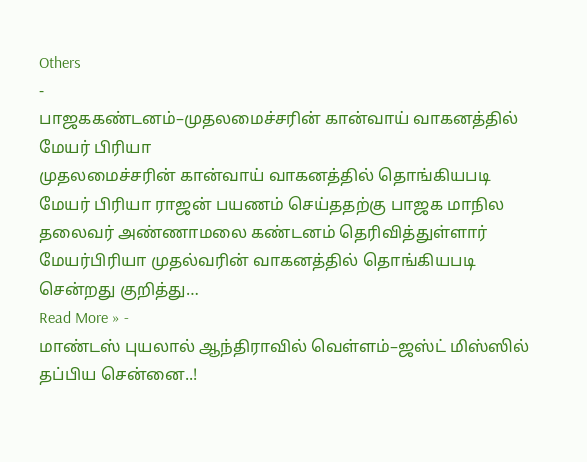Others
-
பாஜககண்டனம்–முதலமைச்சரின் கான்வாய் வாகனத்தில் மேயர் பிரியா
முதலமைச்சரின் கான்வாய் வாகனத்தில் தொங்கியபடி மேயர் பிரியா ராஜன் பயணம் செய்ததற்கு பாஜக மாநில தலைவர் அண்ணாமலை கண்டனம் தெரிவித்துள்ளார் மேயர்பிரியா முதல்வரின் வாகனத்தில் தொங்கியபடி சென்றது குறித்து…
Read More » -
மாண்டஸ் புயலால் ஆந்திராவில் வெள்ளம்–ஜஸ்ட் மிஸ்ஸில் தப்பிய சென்னை..!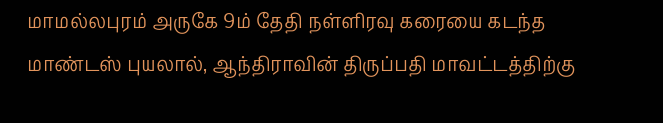மாமல்லபுரம் அருகே 9ம் தேதி நள்ளிரவு கரையை கடந்த மாண்டஸ் புயலால், ஆந்திராவின் திருப்பதி மாவட்டத்திற்கு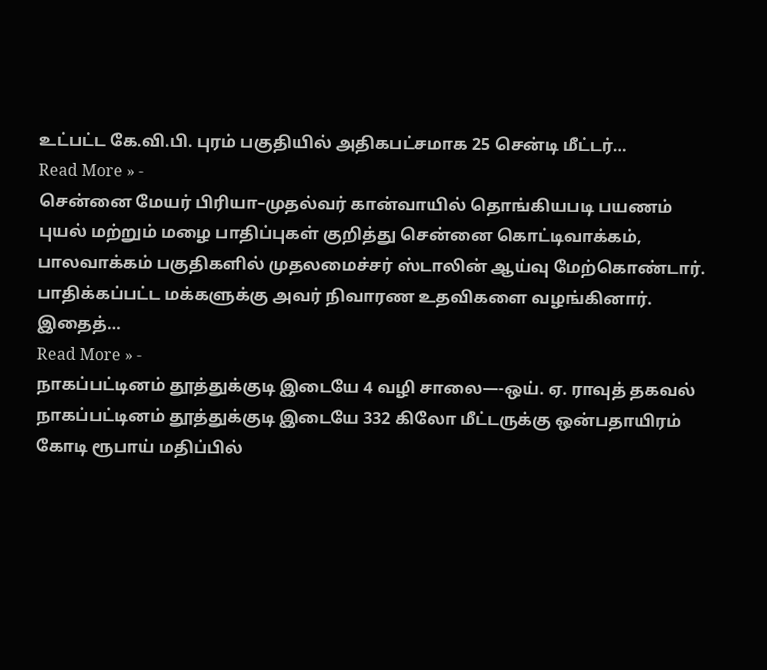உட்பட்ட கே.வி.பி. புரம் பகுதியில் அதிகபட்சமாக 25 சென்டி மீட்டர்…
Read More » -
சென்னை மேயர் பிரியா–முதல்வர் கான்வாயில் தொங்கியபடி பயணம்
புயல் மற்றும் மழை பாதிப்புகள் குறித்து சென்னை கொட்டிவாக்கம், பாலவாக்கம் பகுதிகளில் முதலமைச்சர் ஸ்டாலின் ஆய்வு மேற்கொண்டார். பாதிக்கப்பட்ட மக்களுக்கு அவர் நிவாரண உதவிகளை வழங்கினார். இதைத்…
Read More » -
நாகப்பட்டினம் தூத்துக்குடி இடையே 4 வழி சாலை—-ஒய். ஏ. ராவுத் தகவல்
நாகப்பட்டினம் தூத்துக்குடி இடையே 332 கிலோ மீட்டருக்கு ஒன்பதாயிரம் கோடி ரூபாய் மதிப்பில்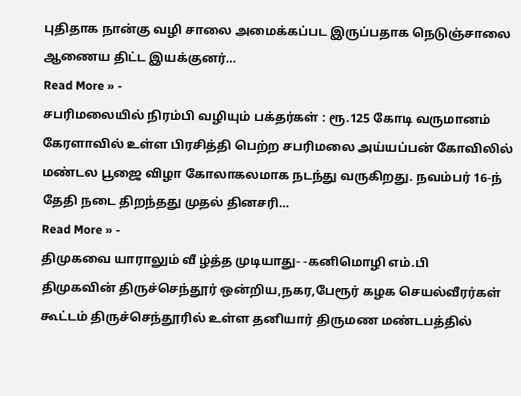புதிதாக நான்கு வழி சாலை அமைக்கப்பட இருப்பதாக நெடுஞ்சாலை ஆணைய திட்ட இயக்குனர்…
Read More » -
சபரிமலையில் நிரம்பி வழியும் பக்தர்கள் : ரூ.125 கோடி வருமானம்
கேரளாவில் உள்ள பிரசித்தி பெற்ற சபரிமலை அய்யப்பன் கோவிலில் மண்டல பூஜை விழா கோலாகலமாக நடந்து வருகிறது. நவம்பர் 16-ந் தேதி நடை திறந்தது முதல் தினசரி…
Read More » -
திமுகவை யாராலும் வீ ழ்த்த முடியாது- -கனிமொழி எம்.பி
திமுகவின் திருச்செந்தூர் ஒன்றிய,நகர,பேரூர் கழக செயல்வீரர்கள் கூட்டம் திருச்செந்தூரில் உள்ள தனியார் திருமண மண்டபத்தில்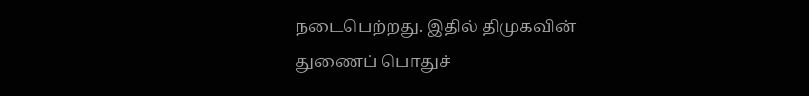நடைபெற்றது. இதில் திமுகவின் துணைப் பொதுச்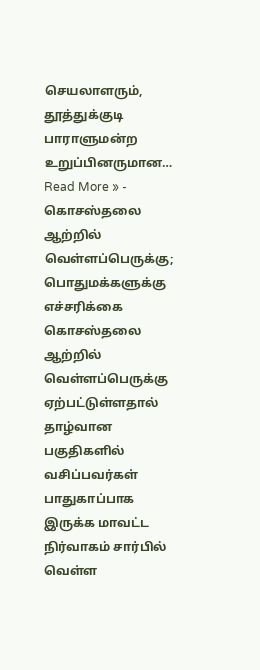செயலாளரும், தூத்துக்குடி பாராளுமன்ற உறுப்பினருமான…
Read More » -
கொசஸ்தலை ஆற்றில் வெள்ளப்பெருக்கு; பொதுமக்களுக்கு எச்சரிக்கை
கொசஸ்தலை ஆற்றில் வெள்ளப்பெருக்கு ஏற்பட்டுள்ளதால் தாழ்வான பகுதிகளில் வசிப்பவர்கள் பாதுகாப்பாக இருக்க மாவட்ட நிர்வாகம் சார்பில் வெள்ள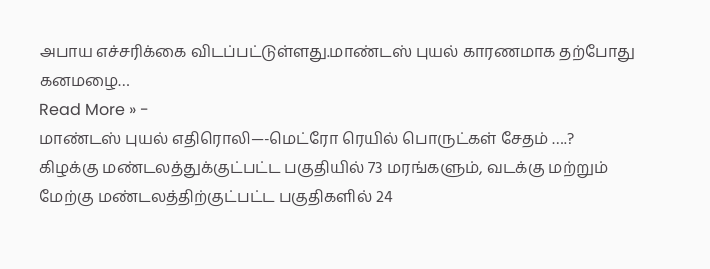அபாய எச்சரிக்கை விடப்பட்டுள்ளது.மாண்டஸ் புயல் காரணமாக தற்போது கனமழை…
Read More » -
மாண்டஸ் புயல் எதிரொலி—-மெட்ரோ ரெயில் பொருட்கள் சேதம் ….?
கிழக்கு மண்டலத்துக்குட்பட்ட பகுதியில் 73 மரங்களும், வடக்கு மற்றும் மேற்கு மண்டலத்திற்குட்பட்ட பகுதிகளில் 24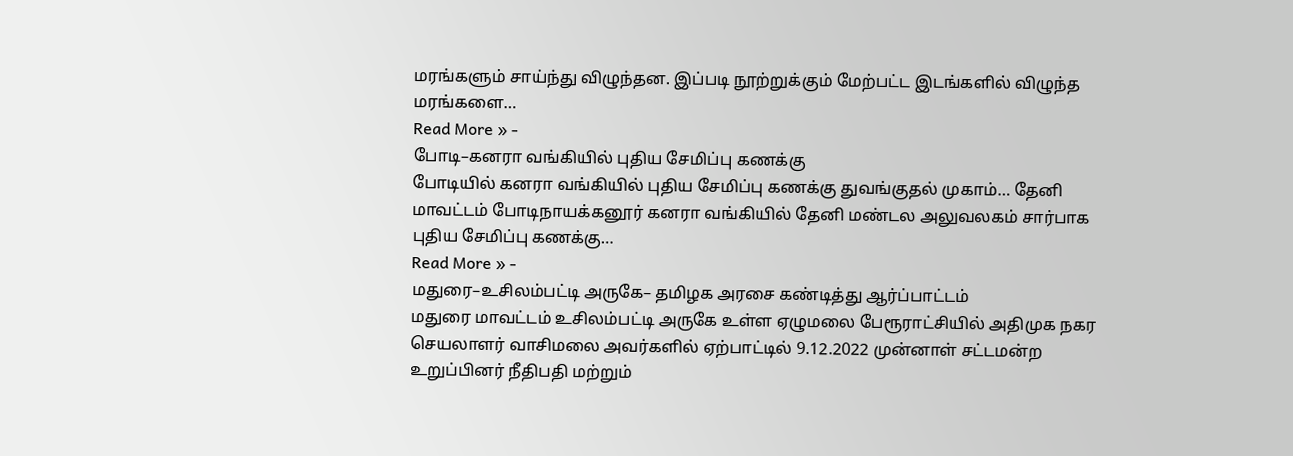மரங்களும் சாய்ந்து விழுந்தன. இப்படி நூற்றுக்கும் மேற்பட்ட இடங்களில் விழுந்த மரங்களை…
Read More » -
போடி–கனரா வங்கியில் புதிய சேமிப்பு கணக்கு
போடியில் கனரா வங்கியில் புதிய சேமிப்பு கணக்கு துவங்குதல் முகாம்… தேனி மாவட்டம் போடிநாயக்கனூர் கனரா வங்கியில் தேனி மண்டல அலுவலகம் சார்பாக புதிய சேமிப்பு கணக்கு…
Read More » -
மதுரை–உசிலம்பட்டி அருகே– தமிழக அரசை கண்டித்து ஆர்ப்பாட்டம்
மதுரை மாவட்டம் உசிலம்பட்டி அருகே உள்ள ஏழுமலை பேரூராட்சியில் அதிமுக நகர செயலாளர் வாசிமலை அவர்களில் ஏற்பாட்டில் 9.12.2022 முன்னாள் சட்டமன்ற உறுப்பினர் நீதிபதி மற்றும்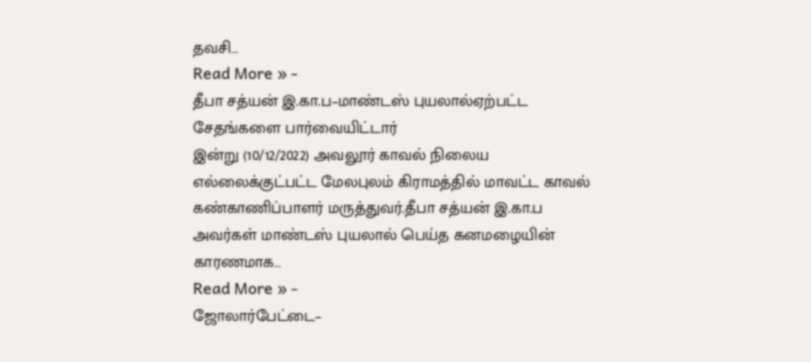தவசி…
Read More » -
தீபா சத்யன் இ.கா.ப–மாண்டஸ் புயலால்ஏற்பட்ட சேதங்களை பார்வையிட்டார்
இன்று (10/12/2022) அவலூர் காவல் நிலைய எல்லைக்குட்பட்ட மேலபுலம் கிராமத்தில் மாவட்ட காவல் கண்காணிப்பாளர் மருத்துவர்.தீபா சத்யன் இ.கா.ப அவர்கள் மாண்டஸ் புயலால் பெய்த கனமழையின் காரணமாக…
Read More » -
ஜோலார்பேட்டை–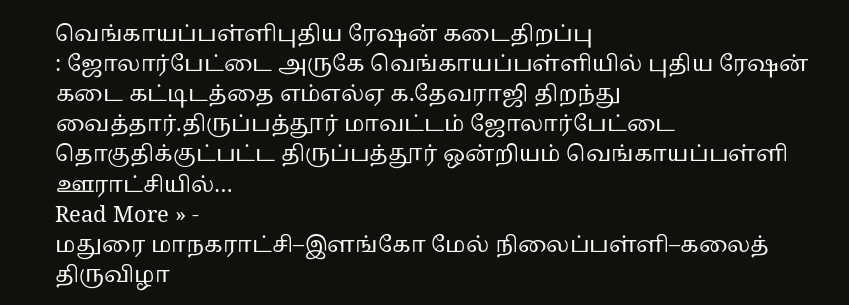வெங்காயப்பள்ளிபுதிய ரேஷன் கடைதிறப்பு
: ஜோலார்பேட்டை அருகே வெங்காயப்பள்ளியில் புதிய ரேஷன் கடை கட்டிடத்தை எம்எல்ஏ க.தேவராஜி திறந்து வைத்தார்.திருப்பத்தூர் மாவட்டம் ஜோலார்பேட்டை தொகுதிக்குட்பட்ட திருப்பத்தூர் ஒன்றியம் வெங்காயப்பள்ளி ஊராட்சியில்…
Read More » -
மதுரை மாநகராட்சி–இளங்கோ மேல் நிலைப்பள்ளி–கலைத் திருவிழா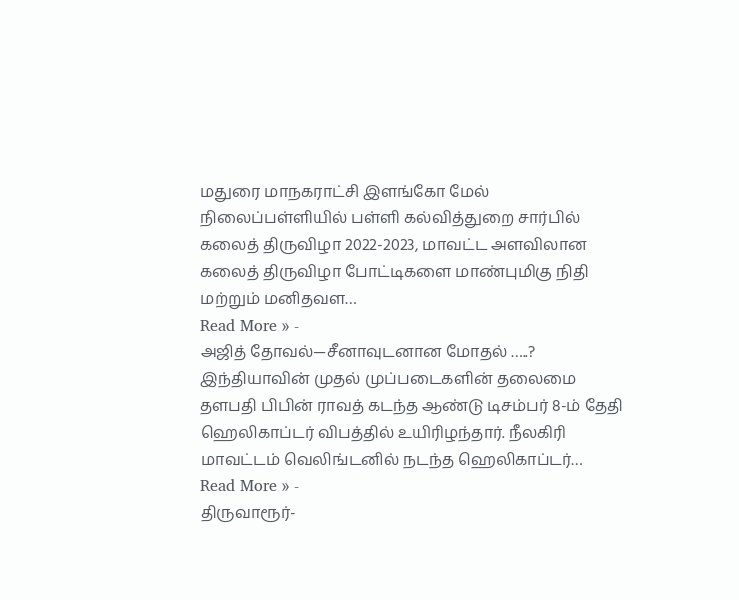மதுரை மாநகராட்சி இளங்கோ மேல் நிலைப்பள்ளியில் பள்ளி கல்வித்துறை சார்பில் கலைத் திருவிழா 2022-2023, மாவட்ட அளவிலான கலைத் திருவிழா போட்டிகளை மாண்புமிகு நிதி மற்றும் மனிதவள…
Read More » -
அஜித் தோவல்—சீனாவுடனான மோதல் …..?
இந்தியாவின் முதல் முப்படைகளின் தலைமை தளபதி பிபின் ராவத் கடந்த ஆண்டு டிசம்பர் 8-ம் தேதி ஹெலிகாப்டர் விபத்தில் உயிரிழந்தார். நீலகிரி மாவட்டம் வெலிங்டனில் நடந்த ஹெலிகாப்டர்…
Read More » -
திருவாரூர்-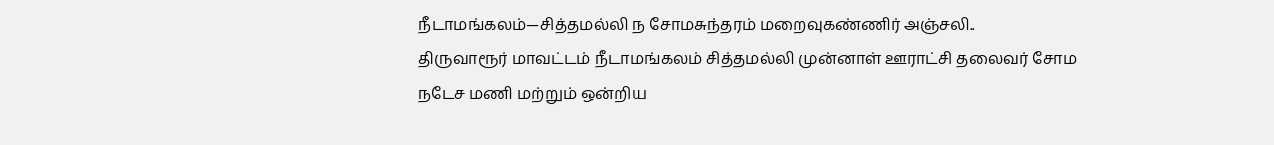நீடாமங்கலம்—சித்தமல்லி ந சோமசுந்தரம் மறைவுகண்ணிர் அஞ்சலி..
திருவாரூர் மாவட்டம் நீடாமங்கலம் சித்தமல்லி முன்னாள் ஊராட்சி தலைவர் சோம நடேச மணி மற்றும் ஒன்றிய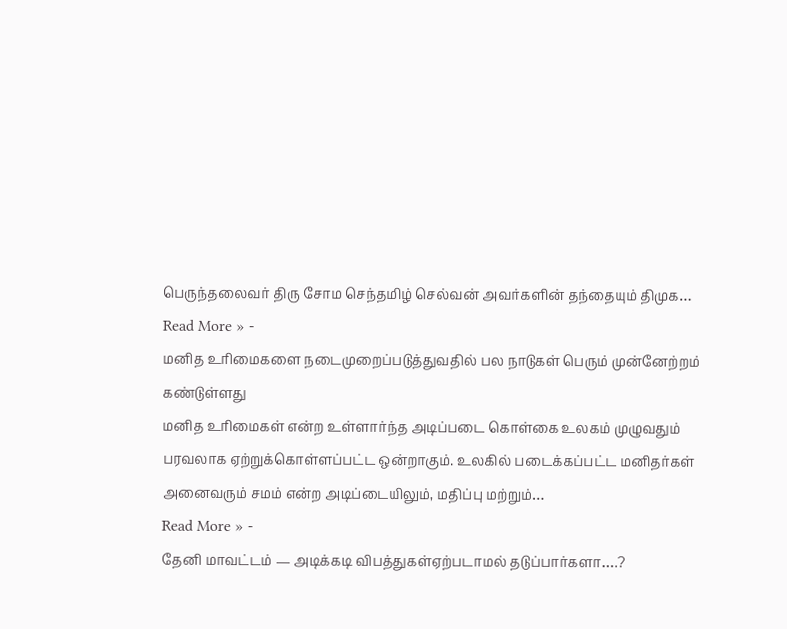பெருந்தலைவர் திரு சோம செந்தமிழ் செல்வன் அவர்களின் தந்தையும் திமுக…
Read More » -
மனித உரிமைகளை நடைமுறைப்படுத்துவதில் பல நாடுகள் பெரும் முன்னேற்றம் கண்டுள்ளது
மனித உரிமைகள் என்ற உள்ளார்ந்த அடிப்படை கொள்கை உலகம் முழுவதும் பரவலாக ஏற்றுக்கொள்ளப்பட்ட ஒன்றாகும். உலகில் படைக்கப்பட்ட மனிதர்கள் அனைவரும் சமம் என்ற அடிப்டையிலும், மதிப்பு மற்றும்…
Read More » -
தேனி மாவட்டம் — அடிக்கடி விபத்துகள்ஏற்படாமல் தடுப்பார்களா….?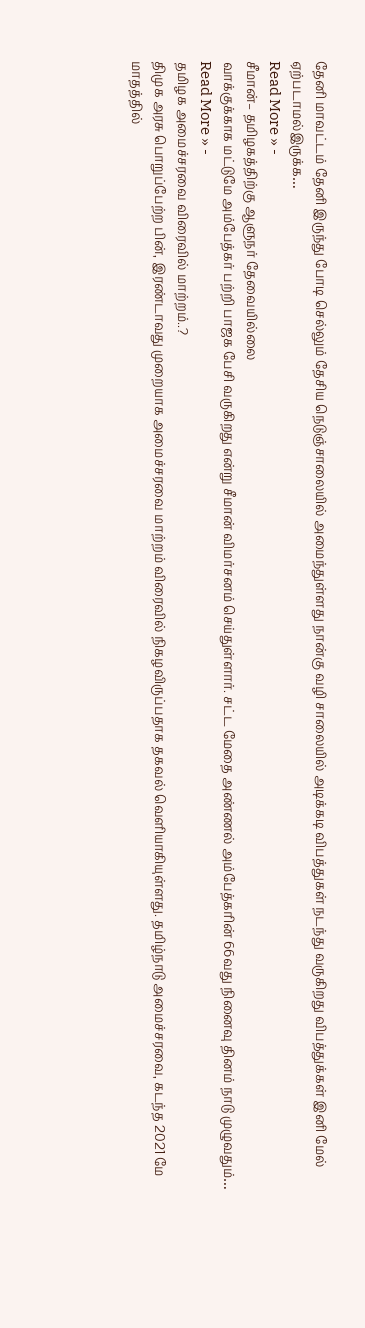தேனி மாவட்டம் தேனி இருந்து போடி செல்லும் தேசிய நெடுஞ்சாலையில் அமைந்துள்ளது நான்கு வழி சாலையில் அடிக்கடி விபத்துகள் நடந்து வருகிறது விபத்துக்கள் இனி மேல் ஏற்படாமல்இருக்க…
Read More » -
சீமான்– தமிழகத்திற்கு ஆளுநர் தேவையில்லை
வாக்குக்காக மட்டுமே அம்பேத்கர் பற்றி பாஜக பேசி வருகிறது என்று சீமான் விமர்சனம் செய்துள்ளார். சட்ட மேதை அண்ணல் அம்பேத்கரின் 66வது நினைவு தினம் நாடு முழுவதும்…
Read More » -
தமிழக அமைச்சரவை விரைவில் மாற்றம்..?
திமுக அரசு பொறுப்பேற்ற பின், இரண்டாவது முறையாக அமைச்சரவை மாற்றம் விரைவில் நிகழவிருப்பதாக தகவல் வெளியாகியுள்ளது. தமிழ்நாடு அமைச்சரவை, கடந்த 2021 மே மாதத்தில்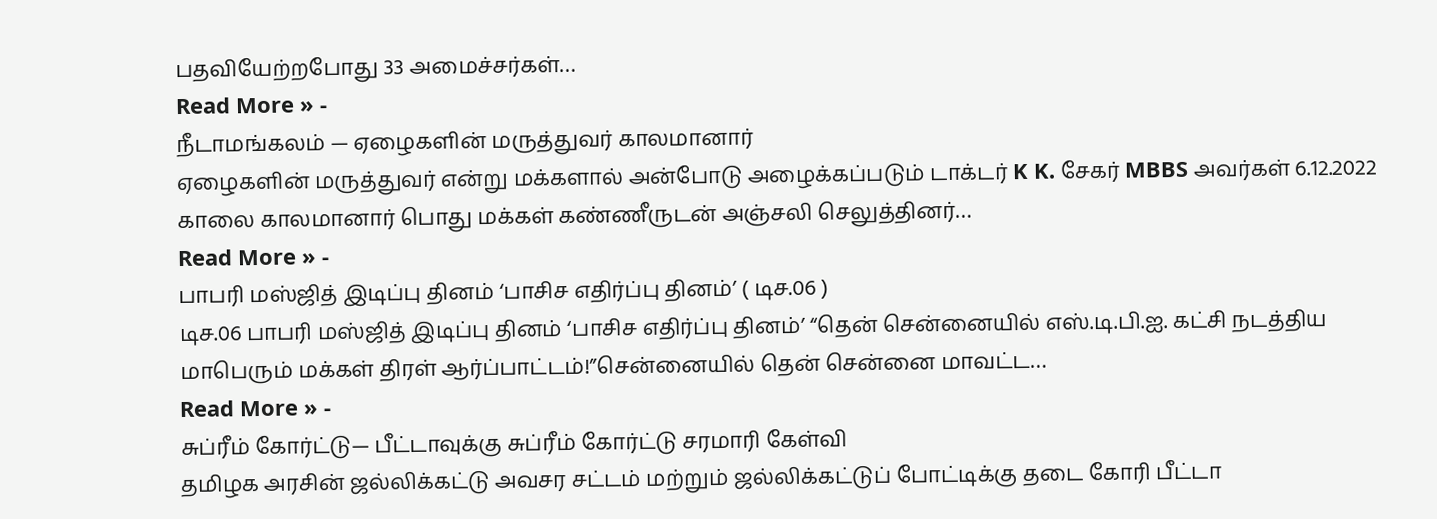பதவியேற்றபோது 33 அமைச்சர்கள்…
Read More » -
நீடாமங்கலம் — ஏழைகளின் மருத்துவர் காலமானார்
ஏழைகளின் மருத்துவர் என்று மக்களால் அன்போடு அழைக்கப்படும் டாக்டர் K K. சேகர் MBBS அவர்கள் 6.12.2022 காலை காலமானார் பொது மக்கள் கண்ணீருடன் அஞ்சலி செலுத்தினர்…
Read More » -
பாபரி மஸ்ஜித் இடிப்பு தினம் ‘பாசிச எதிர்ப்பு தினம்’ ( டிச.06 )
டிச.06 பாபரி மஸ்ஜித் இடிப்பு தினம் ‘பாசிச எதிர்ப்பு தினம்’ “தென் சென்னையில் எஸ்.டி.பி.ஐ. கட்சி நடத்திய மாபெரும் மக்கள் திரள் ஆர்ப்பாட்டம்!”சென்னையில் தென் சென்னை மாவட்ட…
Read More » -
சுப்ரீம் கோர்ட்டு— பீட்டாவுக்கு சுப்ரீம் கோர்ட்டு சரமாரி கேள்வி
தமிழக அரசின் ஜல்லிக்கட்டு அவசர சட்டம் மற்றும் ஜல்லிக்கட்டுப் போட்டிக்கு தடை கோரி பீட்டா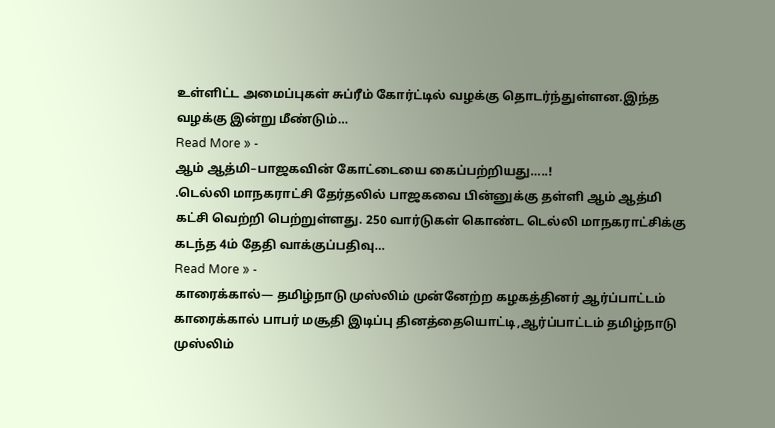உள்ளிட்ட அமைப்புகள் சுப்ரீம் கோர்ட்டில் வழக்கு தொடர்ந்துள்ளன.இந்த வழக்கு இன்று மீண்டும்…
Read More » -
ஆம் ஆத்மி–பாஜகவின் கோட்டையை கைப்பற்றியது…..!
.டெல்லி மாநகராட்சி தேர்தலில் பாஜகவை பின்னுக்கு தள்ளி ஆம் ஆத்மி கட்சி வெற்றி பெற்றுள்ளது. 250 வார்டுகள் கொண்ட டெல்லி மாநகராட்சிக்கு கடந்த 4ம் தேதி வாக்குப்பதிவு…
Read More » -
காரைக்கால்— தமிழ்நாடு முஸ்லிம் முன்னேற்ற கழகத்தினர் ஆர்ப்பாட்டம்
காரைக்கால் பாபர் மசூதி இடிப்பு தினத்தையொட்டி,ஆர்ப்பாட்டம் தமிழ்நாடு முஸ்லிம்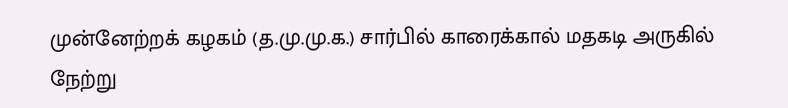முன்னேற்றக் கழகம் (த.மு.மு.க.) சார்பில் காரைக்கால் மதகடி அருகில் நேற்று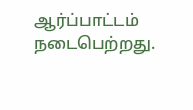ஆர்ப்பாட்டம் நடைபெற்றது.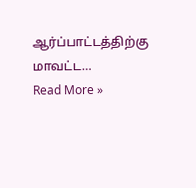ஆர்ப்பாட்டத்திற்கு மாவட்ட…
Read More »